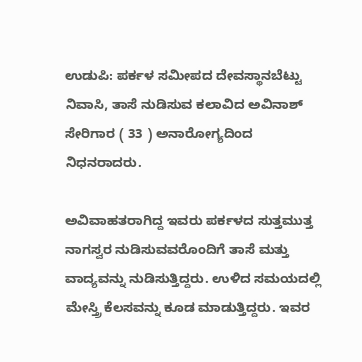ಉಡುಪಿ: ಪರ್ಕಳ ಸಮೀಪದ ದೇವಸ್ಥಾನಬೆಟ್ಟು ನಿವಾಸಿ, ತಾಸೆ ನುಡಿಸುವ ಕಲಾವಿದ ಅವಿನಾಶ್ ಸೇರಿಗಾರ ( 33 ) ಅನಾರೋಗ್ಯದಿಂದ ನಿಧನರಾದರು.

ಅವಿವಾಹತರಾಗಿದ್ದ ಇವರು ಪರ್ಕಳದ ಸುತ್ತಮುತ್ತ ನಾಗಸ್ವರ ನುಡಿಸುವವರೊಂದಿಗೆ ತಾಸೆ ಮತ್ತು ವಾದ್ಯವನ್ನು ನುಡಿಸುತ್ತಿದ್ದರು. ಉಳಿದ ಸಮಯದಲ್ಲಿ ಮೇಸ್ತ್ರಿ ಕೆಲಸವನ್ನು ಕೂಡ ಮಾಡುತ್ತಿದ್ದರು. ಇವರ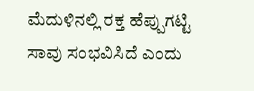ಮೆದುಳಿನಲ್ಲಿ ರಕ್ತ ಹೆಪ್ಪುಗಟ್ಟಿ ಸಾವು ಸಂಭವಿಸಿದೆ ಎಂದು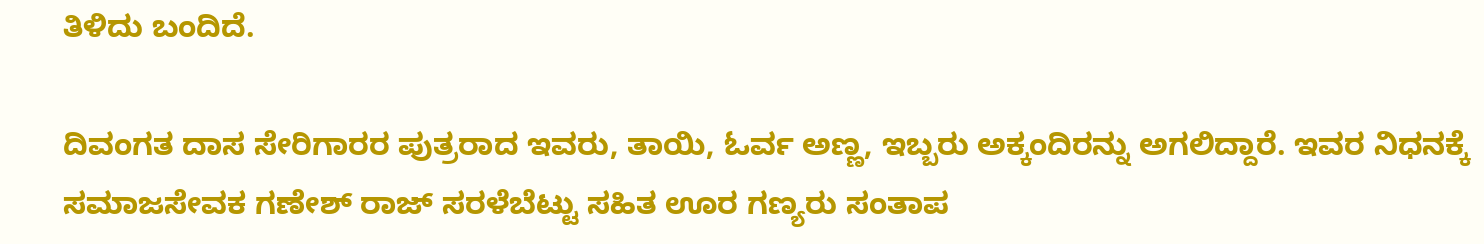ತಿಳಿದು ಬಂದಿದೆ.

ದಿವಂಗತ ದಾಸ ಸೇರಿಗಾರರ ಪುತ್ರರಾದ ಇವರು, ತಾಯಿ, ಓರ್ವ ಅಣ್ಣ, ಇಬ್ಬರು ಅಕ್ಕಂದಿರನ್ನು ಅಗಲಿದ್ದಾರೆ. ಇವರ ನಿಧನಕ್ಕೆ ಸಮಾಜಸೇವಕ ಗಣೇಶ್ ರಾಜ್ ಸರಳೆಬೆಟ್ಟು ಸಹಿತ ಊರ ಗಣ್ಯರು ಸಂತಾಪ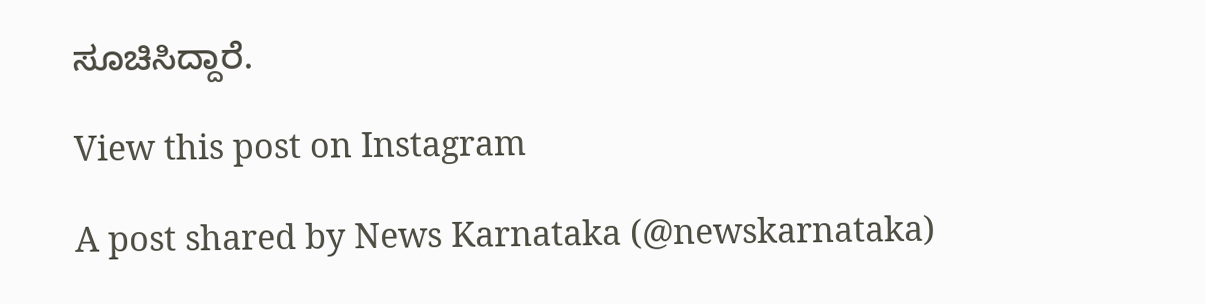ಸೂಚಿಸಿದ್ದಾರೆ.

View this post on Instagram

A post shared by News Karnataka (@newskarnataka)